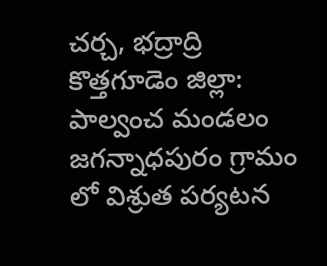చర్చ, భద్రాద్రి కొత్తగూడెం జిల్లా: పాల్వంచ మండలం జగన్నాధపురం గ్రామం లో విశ్రుత పర్యటన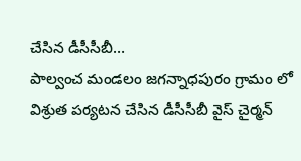చేసిన డీసీసీబీ…
పాల్వంచ మండలం జగన్నాధపురం గ్రామం లో విశ్రుత పర్యటన చేసిన డీసీసీబీ వైస్ చైర్మన్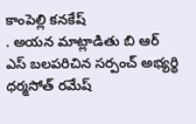కాంపెల్లి కనకేష్
. అయన మాట్లాడితు బి ఆర్ ఎస్ బలపరిచిన సర్పంచ్ అభ్యర్థి ధర్మసోత్ రమేష్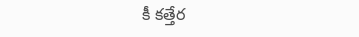కీ కత్తేర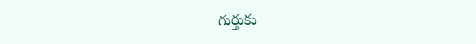గుర్తుకు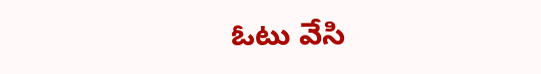ఓటు వేసి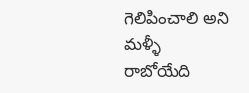గెలిపించాలి అని మళ్ళీ రాబోయేది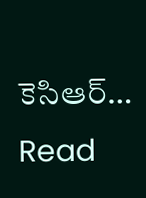కెసిఆర్…
Read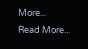More...
Read More...